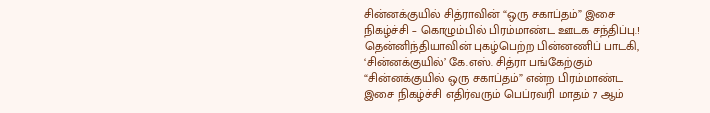சின்னக்குயில் சித்ராவின் “ஒரு சகாப்தம்” இசை நிகழ்ச்சி – கொழும்பில் பிரம்மாண்ட ஊடக சந்திப்பு.!
தென்னிந்தியாவின் புகழ்பெற்ற பின்னணிப் பாடகி, ‘சின்னக்குயில்’ கே.எஸ். சித்ரா பங்கேற்கும் “சின்னக்குயில் ஒரு சகாப்தம்” என்ற பிரம்மாண்ட இசை நிகழ்ச்சி எதிர்வரும் பெப்ரவரி மாதம் 7 ஆம்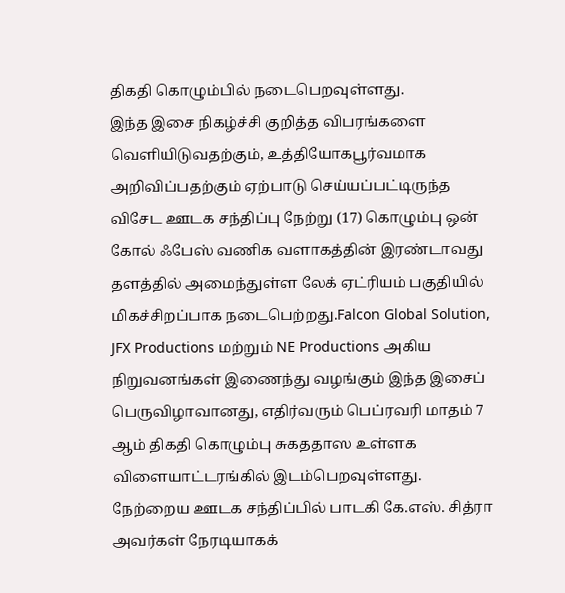திகதி கொழும்பில் நடைபெறவுள்ளது.
இந்த இசை நிகழ்ச்சி குறித்த விபரங்களை வெளியிடுவதற்கும், உத்தியோகபூர்வமாக அறிவிப்பதற்கும் ஏற்பாடு செய்யப்பட்டிருந்த விசேட ஊடக சந்திப்பு நேற்று (17) கொழும்பு ஒன் கோல் ஃபேஸ் வணிக வளாகத்தின் இரண்டாவது தளத்தில் அமைந்துள்ள லேக் ஏட்ரியம் பகுதியில் மிகச்சிறப்பாக நடைபெற்றது.Falcon Global Solution, JFX Productions மற்றும் NE Productions அகிய நிறுவனங்கள் இணைந்து வழங்கும் இந்த இசைப் பெருவிழாவானது, எதிர்வரும் பெப்ரவரி மாதம் 7 ஆம் திகதி கொழும்பு சுகததாஸ உள்ளக விளையாட்டரங்கில் இடம்பெறவுள்ளது.
நேற்றைய ஊடக சந்திப்பில் பாடகி கே.எஸ். சித்ரா அவர்கள் நேரடியாகக்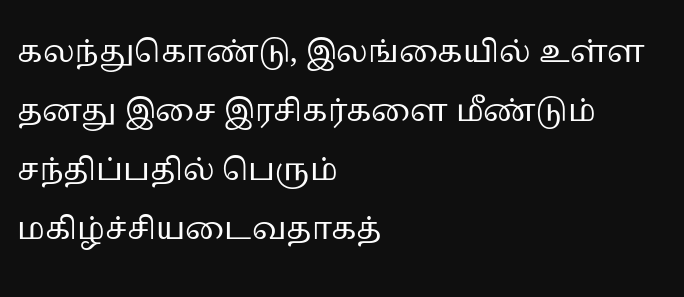கலந்துகொண்டு, இலங்கையில் உள்ள தனது இசை இரசிகர்களை மீண்டும் சந்திப்பதில் பெரும் மகிழ்ச்சியடைவதாகத்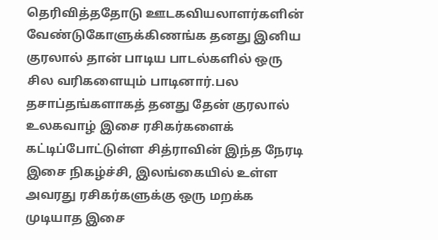தெரிவித்ததோடு ஊடகவியலாளர்களின் வேண்டுகோளுக்கிணங்க தனது இனிய குரலால் தான் பாடிய பாடல்களில் ஒரு சில வரிகளையும் பாடினார்.பல தசாப்தங்களாகத் தனது தேன் குரலால் உலகவாழ் இசை ரசிகர்களைக் கட்டிப்போட்டுள்ள சித்ராவின் இந்த நேரடி இசை நிகழ்ச்சி, இலங்கையில் உள்ள அவரது ரசிகர்களுக்கு ஒரு மறக்க முடியாத இசை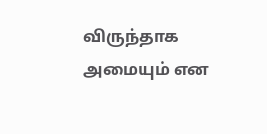விருந்தாக அமையும் என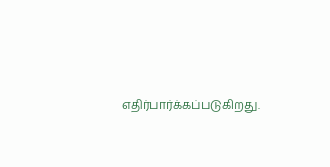எதிர்பார்க்கப்படுகிறது.